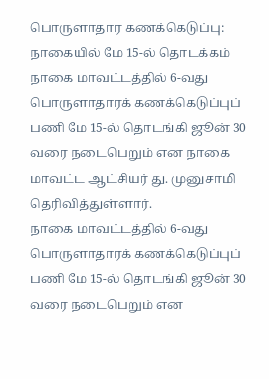பொருளாதார கணக்கெடுப்பு: நாகையில் மே 15-ல் தொடக்கம்
நாகை மாவட்டத்தில் 6-வது பொருளாதாரக் கணக்கெடுப்புப் பணி மே 15-ல் தொடங்கி ஜூன் 30 வரை நடைபெறும் என நாகை மாவட்ட ஆட்சியர் து. முனுசாமி தெரிவித்துள்ளார்.
நாகை மாவட்டத்தில் 6-வது பொருளாதாரக் கணக்கெடுப்புப் பணி மே 15-ல் தொடங்கி ஜூன் 30 வரை நடைபெறும் என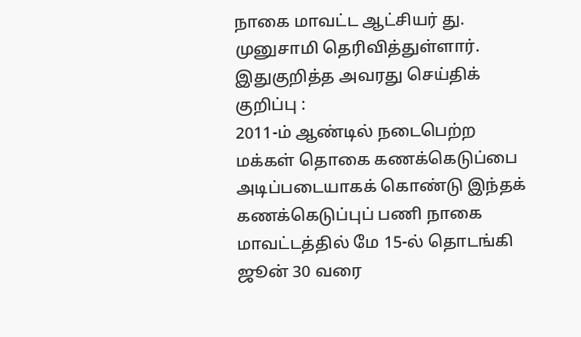நாகை மாவட்ட ஆட்சியர் து. முனுசாமி தெரிவித்துள்ளார்.
இதுகுறித்த அவரது செய்திக் குறிப்பு :
2011-ம் ஆண்டில் நடைபெற்ற மக்கள் தொகை கணக்கெடுப்பை அடிப்படையாகக் கொண்டு இந்தக் கணக்கெடுப்புப் பணி நாகை மாவட்டத்தில் மே 15-ல் தொடங்கி ஜூன் 30 வரை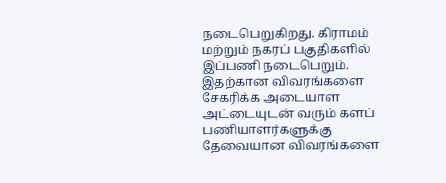நடைபெறுகிறது. கிராமம் மற்றும் நகரப் பகுதிகளில் இப்பணி நடைபெறும். இதற்கான விவரங்களை சேகரிக்க அடையாள அட்டையுடன் வரும் களப் பணியாளர்களுக்கு தேவையான விவரங்களை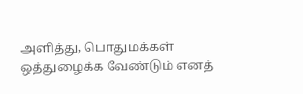அளித்து, பொதுமக்கள் ஒத்துழைக்க வேண்டும் எனத்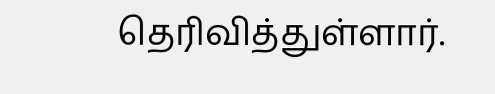தெரிவித்துள்ளார்.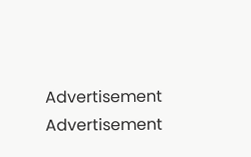Advertisement
Advertisement